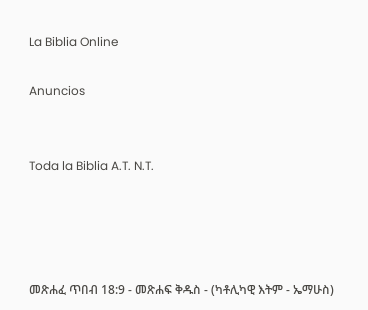La Biblia Online

Anuncios


Toda la Biblia A.T. N.T.




መጽሐፈ ጥበብ 18:9 - መጽሐፍ ቅዱስ - (ካቶሊካዊ እትም - ኤማሁስ)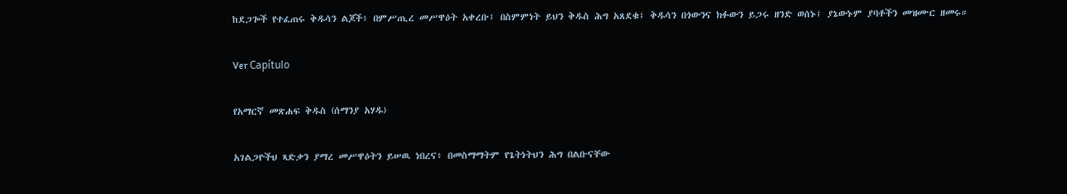ከደጋጐች የተፈጠሩ ቅዱሳን ልጆች፥ በምሥጢረ መሥዋዕት አቀረቡ፤ በስምምነት ይህን ቅዱስ ሕግ አጸደቁ፤ ቅዱሳን በጎውንና ክፉውን ይጋሩ ዘንድ ወሰኑ፤ ያኔውኑም ያባቶችን መዝሙር ዘመሩ።

Ver Capítulo

የአማርኛ መጽሐፍ ቅዱስ (ሰማንያ አሃዱ)

አገልጋዮችህ ጻድቃን ያማረ መሥዋዕትን ይሠዉ ነበረና፥ በመስማማትም የጌትነትህን ሕግ በልቡናቸው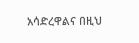አሳድረዋልና በዚህ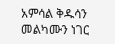አምሳል ቅዱሳን መልካሙን ነገር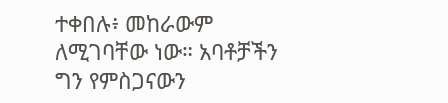ተቀበሉ፥ መከራውም ለሚገባቸው ነው። አባቶቻችን ግን የምስጋናውን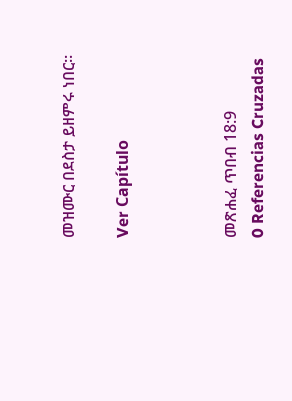መዝሙር በደስታ ይዘምሩ ነበር።

Ver Capítulo



መጽሐፈ ጥበብ 18:9
0 Referencias Cruzadas